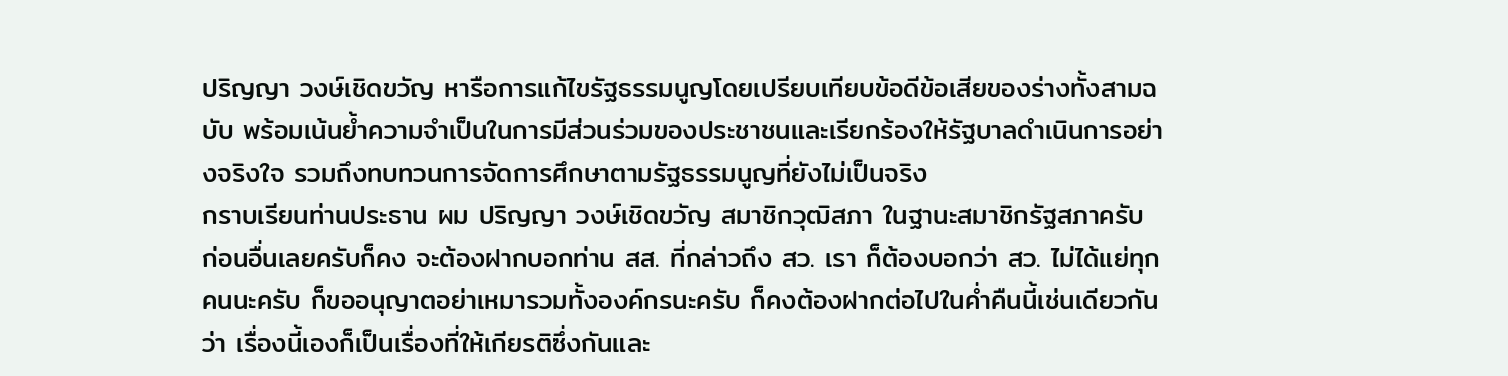ปริญญา วงษ์เชิดขวัญ หารือการแก้ไขรัฐธรรมนูญโดยเปรียบเทียบข้อดีข้อเสียของร่างทั้งสามฉบับ พร้อมเน้นย้ำความจำเป็นในการมีส่วนร่วมของประชาชนและเรียกร้องให้รัฐบาลดำเนินการอย่างจริงใจ รวมถึงทบทวนการจัดการศึกษาตามรัฐธรรมนูญที่ยังไม่เป็นจริง
กราบเรียนท่านประธาน ผม ปริญญา วงษ์เชิดขวัญ สมาชิกวุฒิสภา ในฐานะสมาชิกรัฐสภาครับ ก่อนอื่นเลยครับก็คง จะต้องฝากบอกท่าน สส. ที่กล่าวถึง สว. เรา ก็ต้องบอกว่า สว. ไม่ได้แย่ทุกคนนะครับ ก็ขออนุญาตอย่าเหมารวมทั้งองค์กรนะครับ ก็คงต้องฝากต่อไปในค่ำคืนนี้เช่นเดียวกันว่า เรื่องนี้เองก็เป็นเรื่องที่ให้เกียรติซึ่งกันและ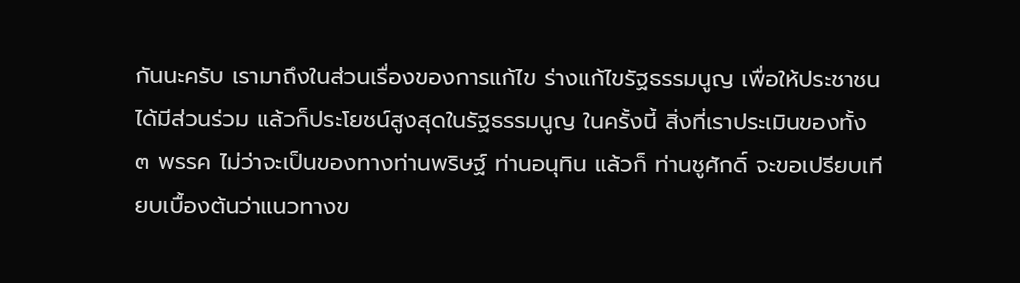กันนะครับ เรามาถึงในส่วนเรื่องของการแก้ไข ร่างแก้ไขรัฐธรรมนูญ เพื่อให้ประชาชนได้มีส่วนร่วม แล้วก็ประโยชน์สูงสุดในรัฐธรรมนูญ ในครั้งนี้ สิ่งที่เราประเมินของทั้ง ๓ พรรค ไม่ว่าจะเป็นของทางท่านพริษฐ์ ท่านอนุทิน แล้วก็ ท่านชูศักดิ์ จะขอเปรียบเทียบเบื้องต้นว่าแนวทางข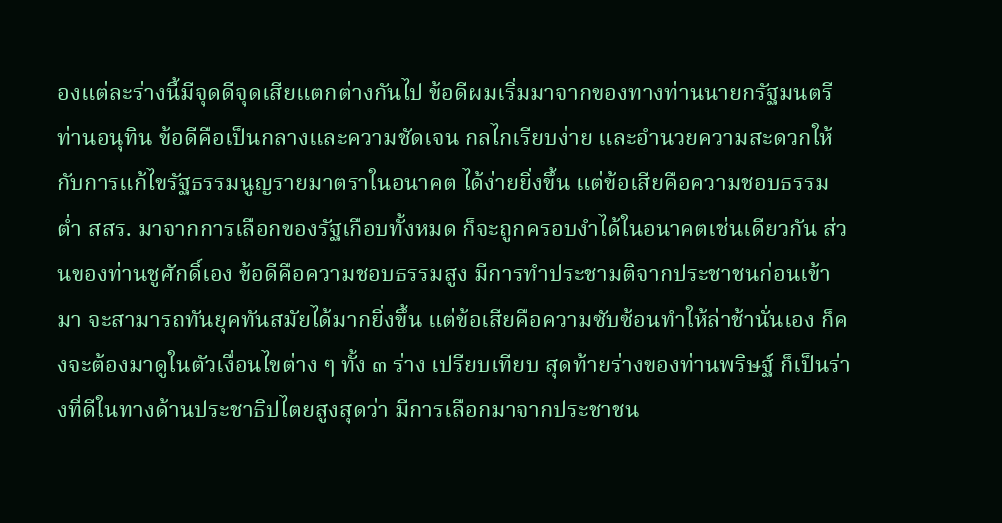องแต่ละร่างนี้มีจุดดีจุดเสียแตกต่างกันไป ข้อดีผมเริ่มมาจากของทางท่านนายกรัฐมนตรี ท่านอนุทิน ข้อดีคือเป็นกลางและความชัดเจน กลไกเรียบง่าย และอำนวยความสะดวกให้กับการแก้ไขรัฐธรรมนูญรายมาตราในอนาคต ได้ง่ายยิ่งขึ้น แต่ข้อเสียคือความชอบธรรมต่ำ สสร. มาจากการเลือกของรัฐเกือบทั้งหมด ก็จะถูกครอบงำได้ในอนาคตเช่นเดียวกัน ส่วนของท่านชูศักดิ์เอง ข้อดีคือความชอบธรรมสูง มีการทำประชามติจากประชาชนก่อนเข้ามา จะสามารถทันยุคทันสมัยได้มากยิ่งขึ้น แต่ข้อเสียคือความซับซ้อนทำให้ล่าช้านั่นเอง ก็คงจะต้องมาดูในตัวเงื่อนไขต่าง ๆ ทั้ง ๓ ร่าง เปรียบเทียบ สุดท้ายร่างของท่านพริษฐ์ ก็เป็นร่างที่ดีในทางด้านประชาธิปไตยสูงสุดว่า มีการเลือกมาจากประชาชน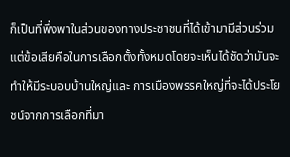ก็เป็นที่พึ่งพาในส่วนของทางประชาชนที่ได้เข้ามามีส่วนร่วม แต่ข้อเสียคือในการเลือกตั้งทั้งหมดโดยจะเห็นได้ชัดว่ามันจะทำให้มีระบอบบ้านใหญ่และ การเมืองพรรคใหญ่ที่จะได้ประโยชน์จากการเลือกที่มา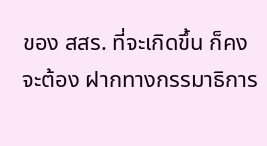ของ สสร. ที่จะเกิดขึ้น ก็คงจะต้อง ฝากทางกรรมาธิการ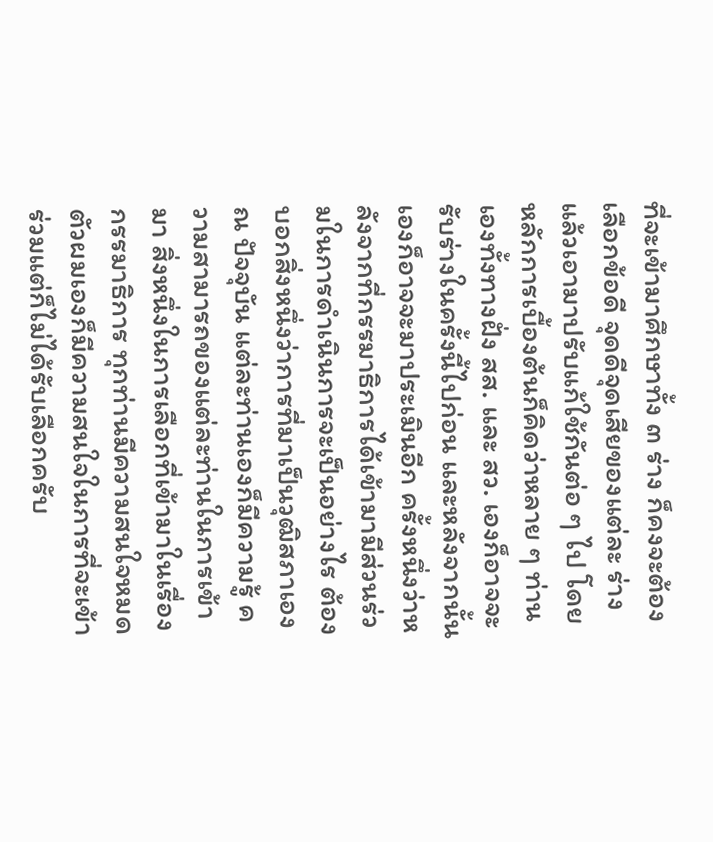ที่จะเข้ามาศึกษาทั้ง ๓ ร่าง ก็คงจะต้องเลือกข้อดี จุดดีจุดเสียของแต่ละ ร่างแล้วเอามาปรับแก้ใช้กันต่อ ๆ ไป โดยหลักการเบื้องต้นก็คิดว่าหลาย ๆ ท่านเองทั้งทางฝั่ง สส. และ สว. เองก็อาจจะรับร่างในครั้งนี้ไปก่อน และหลังจากนั้นเองก็อาจจะมาประเมินอีก ครั้งหนึ่งว่าหลังจากที่กรรมาธิการได้เข้ามามีส่วนร่วมในการดำเนินการจะเป็นอย่างไร ต้องบอกสิ่งหนึ่งว่าการที่มาเป็นวุฒิสภาเอง ณ ปัจจุบัน แต่ละท่านเองก็มีความรู้ ความสามารถของแต่ละท่านในการเข้ามา สิ่งหนึ่งในการเลือกที่เข้ามาในเรื่องกรรมาธิการ ทุกท่านมีความสนใจหมด ตัวผมเองก็มีความสนใจในการที่จะเข้าร่วมแต่ก็ไม่ได้รับเลือกครับ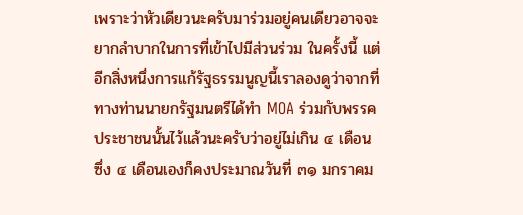เพราะว่าหัวเดียวนะครับมาร่วมอยู่คนเดียวอาจจะยากลำบากในการที่เข้าไปมีส่วนร่วม ในครั้งนี้ แต่อีกสิ่งหนึ่งการแก้รัฐธรรมนูญนี้เราลองดูว่าจากที่ทางท่านนายกรัฐมนตรีได้ทำ MOA ร่วมกับพรรคประชาชนนั้นไว้แล้วนะครับว่าอยู่ไม่เกิน ๔ เดือน ซึ่ง ๔ เดือนเองก็คงประมาณวันที่ ๓๑ มกราคม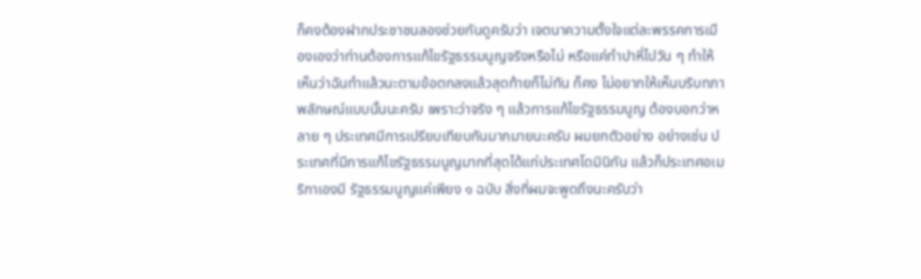ก็คงต้องฝากประชาชนลองช่วยกันดูครับว่า เจตนาความตั้งใจแต่ละพรรคการเมืองเองว่าท่านต้องการแก้ไขรัฐธรรมนูญจริงหรือไม่ หรือแค่ทำปาหี่ไปวัน ๆ ทำให้เห็นว่าฉันทำแล้วนะตามข้อตกลงแล้วสุดท้ายก็ไม่ทัน ก็คง ไม่อยากให้เห็นบริบทภาพลักษณ์แบบนั้นนะครับ เพราะว่าจริง ๆ แล้วการแก้ไขรัฐธรรมนูญ ต้องบอกว่าหลาย ๆ ประเทศมีการเปรียบเทียบกันมากมายนะครับ ผมยกตัวอย่าง อย่างเช่น ประเทศที่มีการแก้ไขรัฐธรรมนูญมากที่สุดได้แก่ประเทศโดมินิกัน แล้วก็ประเทศอเมริกาเองมี รัฐธรรมนูญแค่เพียง ๑ ฉบับ สิ่งที่ผมจะพูดถึงนะครับว่า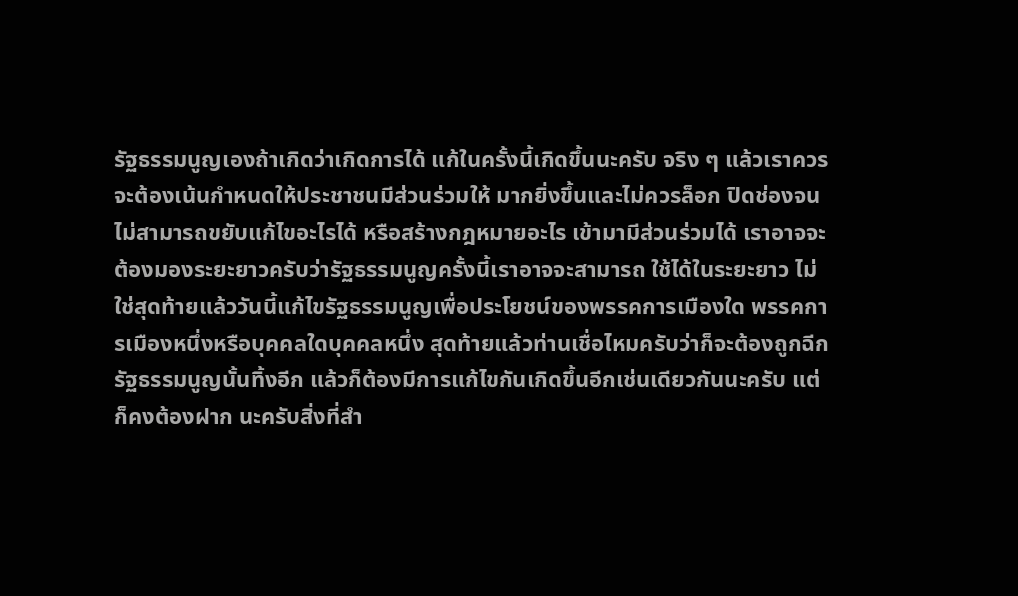รัฐธรรมนูญเองถ้าเกิดว่าเกิดการได้ แก้ในครั้งนี้เกิดขึ้นนะครับ จริง ๆ แล้วเราควรจะต้องเน้นกำหนดให้ประชาชนมีส่วนร่วมให้ มากยิ่งขึ้นและไม่ควรล็อก ปิดช่องจนไม่สามารถขยับแก้ไขอะไรได้ หรือสร้างกฎหมายอะไร เข้ามามีส่วนร่วมได้ เราอาจจะต้องมองระยะยาวครับว่ารัฐธรรมนูญครั้งนี้เราอาจจะสามารถ ใช้ได้ในระยะยาว ไม่ใช่สุดท้ายแล้ววันนี้แก้ไขรัฐธรรมนูญเพื่อประโยชน์ของพรรคการเมืองใด พรรคการเมืองหนึ่งหรือบุคคลใดบุคคลหนึ่ง สุดท้ายแล้วท่านเชื่อไหมครับว่าก็จะต้องถูกฉีก รัฐธรรมนูญนั้นทิ้งอีก แล้วก็ต้องมีการแก้ไขกันเกิดขึ้นอีกเช่นเดียวกันนะครับ แต่ก็คงต้องฝาก นะครับสิ่งที่สำ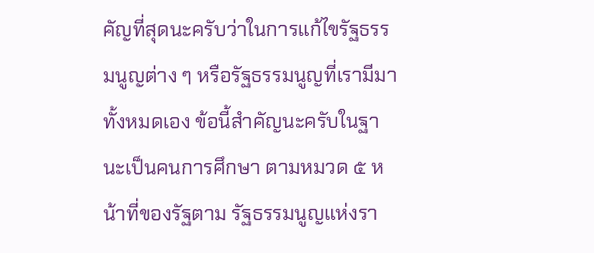คัญที่สุดนะครับว่าในการแก้ไขรัฐธรรมนูญต่าง ๆ หรือรัฐธรรมนูญที่เรามีมา ทั้งหมดเอง ข้อนี้สำคัญนะครับในฐานะเป็นคนการศึกษา ตามหมวด ๕ หน้าที่ของรัฐตาม รัฐธรรมนูญแห่งรา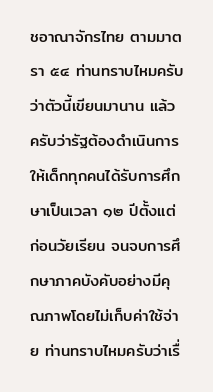ชอาณาจักรไทย ตามมาตรา ๕๔ ท่านทราบไหมครับว่าตัวนี้เขียนมานาน แล้วครับว่ารัฐต้องดำเนินการให้เด็กทุกคนได้รับการศึกษาเป็นเวลา ๑๒ ปีตั้งแต่ก่อนวัยเรียน จนจบการศึกษาภาคบังคับอย่างมีคุณภาพโดยไม่เก็บค่าใช้จ่าย ท่านทราบไหมครับว่าเรื่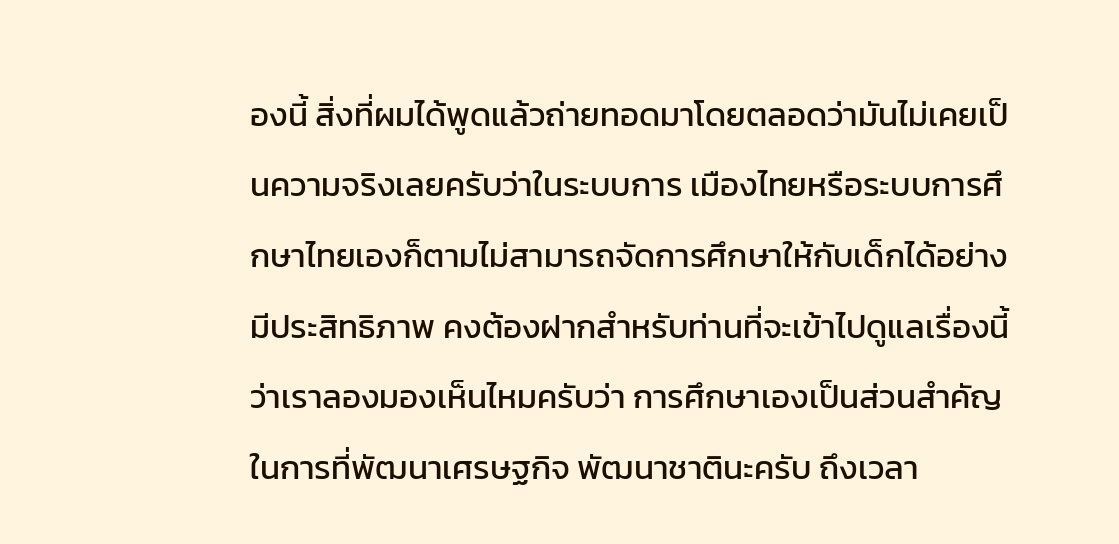องนี้ สิ่งที่ผมได้พูดแล้วถ่ายทอดมาโดยตลอดว่ามันไม่เคยเป็นความจริงเลยครับว่าในระบบการ เมืองไทยหรือระบบการศึกษาไทยเองก็ตามไม่สามารถจัดการศึกษาให้กับเด็กได้อย่าง มีประสิทธิภาพ คงต้องฝากสำหรับท่านที่จะเข้าไปดูแลเรื่องนี้ว่าเราลองมองเห็นไหมครับว่า การศึกษาเองเป็นส่วนสำคัญในการที่พัฒนาเศรษฐกิจ พัฒนาชาตินะครับ ถึงเวลา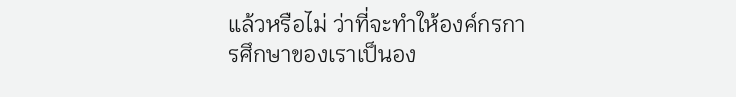แล้วหรือไม่ ว่าที่จะทำให้องค์กรการศึกษาของเราเป็นอง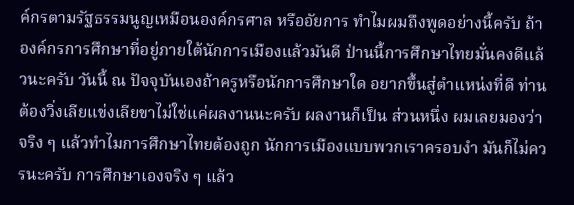ค์กรตามรัฐธรรมนูญเหมือนองค์กรศาล หรืออัยการ ทำไมผมถึงพูดอย่างนี้ครับ ถ้าองค์กรการศึกษาที่อยู่ภายใต้นักการเมืองแล้วมันดี ป่านนี้การศึกษาไทยมั่นคงดีแล้วนะครับ วันนี้ ณ ปัจจุบันเองถ้าครูหรือนักการศึกษาใด อยากขึ้นสู่ตำแหน่งที่ดี ท่านต้องวิ่งเลียแข่งเลียขาไม่ใช่แค่ผลงานนะครับ ผลงานก็เป็น ส่วนหนึ่ง ผมเลยมองว่าจริง ๆ แล้วทำไมการศึกษาไทยต้องถูก นักการเมืองแบบพวกเราครอบงำ มันก็ไม่ควรนะครับ การศึกษาเองจริง ๆ แล้ว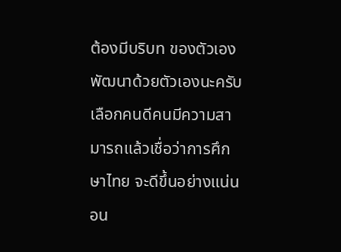ต้องมีบริบท ของตัวเอง พัฒนาด้วยตัวเองนะครับ เลือกคนดีคนมีความสามารถแล้วเชื่อว่าการศึกษาไทย จะดีขึ้นอย่างแน่นอน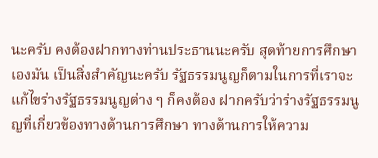นะครับ คงต้องฝากทางท่านประธานนะครับ สุดท้ายการศึกษาเองมัน เป็นสิ่งสำคัญนะครับ รัฐธรรมนูญก็ตามในการที่เราจะแก้ไขร่างรัฐธรรมนูญต่าง ๆ ก็คงต้อง ฝากครับว่าร่างรัฐธรรมนูญที่เกี่ยวข้องทางด้านการศึกษา ทางด้านการให้ความ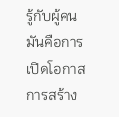รู้กับผู้คน มันคือการเปิดโอกาสการสร้าง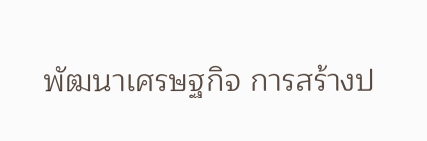พัฒนาเศรษฐกิจ การสร้างป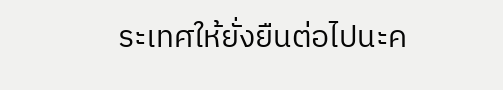ระเทศให้ยั่งยืนต่อไปนะค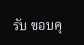รับ ขอบคุ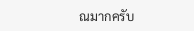ณมากครับ